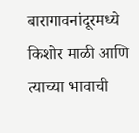बारागावनांदूरमध्ये किशोर माळी आणि त्याच्या भावाची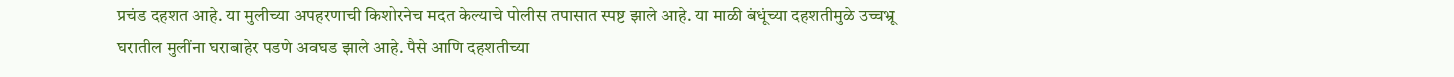प्रचंड दहशत आहे. या मुलीच्या अपहरणाची किशोरनेच मदत केल्याचे पोलीस तपासात स्पष्ट झाले आहे. या माळी बंधूंच्या दहशतीमुळे उच्चभ्रू घरातील मुलींना घराबाहेर पडणे अवघड झाले आहे. पैसे आणि दहशतीच्या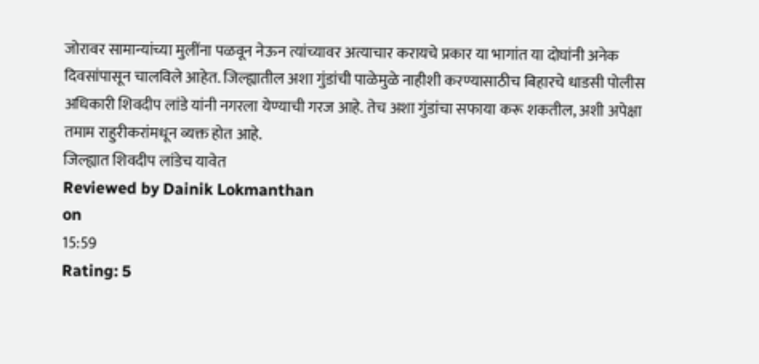जोरावर सामान्यांच्या मुलींना पळवून नेऊन त्यांच्यावर अत्याचार करायचे प्रकार या भागांत या दोघांनी अनेक दिवसांपासून चालविले आहेत. जिल्ह्यातील अशा गुंडांची पाळेमुळे नाहीशी करण्यासाठीच बिहारचे धाडसी पोलीस अधिकारी शिवदीप लांडे यांनी नगरला येण्याची गरज आहे. तेच अशा गुंडांचा सफाया करू शकतील, अशी अपेक्षा तमाम राहुरीकरांमधून व्यक्त होत आहे.
जिल्ह्यात शिवदीप लांडेच यावेत
Reviewed by Dainik Lokmanthan
on
15:59
Rating: 5